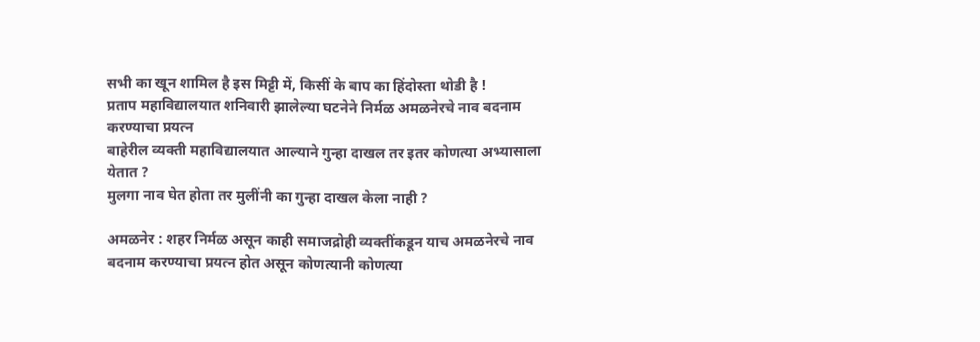सभी का खून शामिल है इस मिट्टी में, किसीं के बाप का हिंदोस्ता थोडी है !
प्रताप महाविद्यालयात शनिवारी झालेल्या घटनेने निर्मळ अमळनेरचे नाव बदनाम करण्याचा प्रयत्न
बाहेरील व्यक्ती महाविद्यालयात आल्याने गुन्हा दाखल तर इतर कोणत्या अभ्यासाला येतात ?
मुलगा नाव घेत होता तर मुलींनी का गुन्हा दाखल केला नाही ?

अमळनेर : शहर निर्मळ असून काही समाजद्रोही व्यक्तींकडून याच अमळनेरचे नाव बदनाम करण्याचा प्रयत्न होत असून कोणत्यानी कोणत्या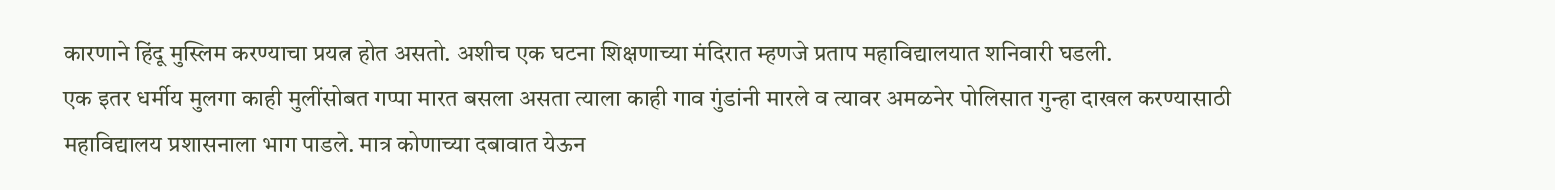कारणाने हिंदू मुस्लिम करण्याचा प्रयत्न होत असतो. अशीच एक घटना शिक्षणाच्या मंदिरात म्हणजे प्रताप महाविद्यालयात शनिवारी घडली.
एक इतर धर्मीय मुलगा काही मुलींसोबत गप्पा मारत बसला असता त्याला काही गाव गुंडांनी मारले व त्यावर अमळनेर पोलिसात गुन्हा दाखल करण्यासाठी महाविद्यालय प्रशासनाला भाग पाडले. मात्र कोणाच्या दबावात येऊन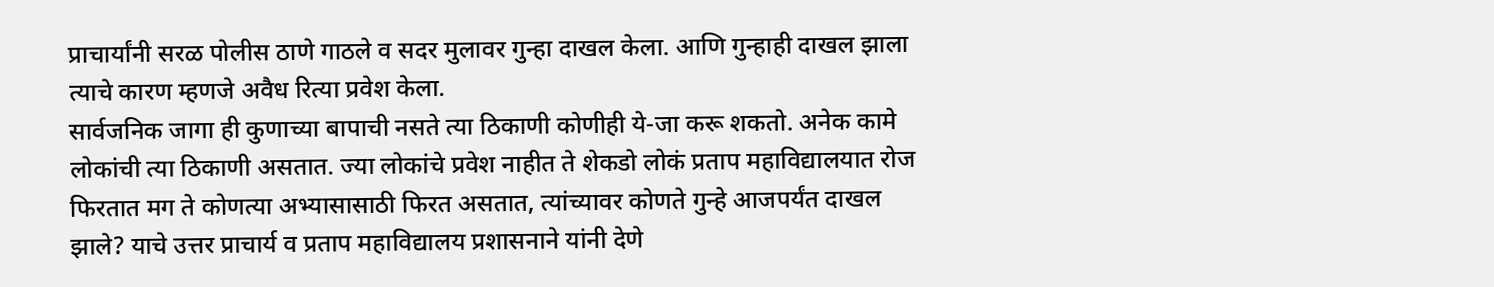प्राचार्यांनी सरळ पोलीस ठाणे गाठले व सदर मुलावर गुन्हा दाखल केला. आणि गुन्हाही दाखल झाला त्याचे कारण म्हणजे अवैध रित्या प्रवेश केला.
सार्वजनिक जागा ही कुणाच्या बापाची नसते त्या ठिकाणी कोणीही ये-जा करू शकतो. अनेक कामे लोकांची त्या ठिकाणी असतात. ज्या लोकांचे प्रवेश नाहीत ते शेकडो लोकं प्रताप महाविद्यालयात रोज फिरतात मग ते कोणत्या अभ्यासासाठी फिरत असतात, त्यांच्यावर कोणते गुन्हे आजपर्यंत दाखल झाले? याचे उत्तर प्राचार्य व प्रताप महाविद्यालय प्रशासनाने यांनी देणे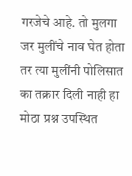गरजेचे आहे. तो मुलगा जर मुलींचे नाव घेत होता तर त्या मुलींनी पोलिसात का तक्रार दिली नाही हा मोठा प्रश्न उपस्थित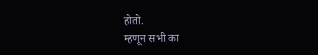होतो.
म्हणून सभी का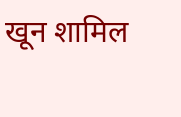खून शामिल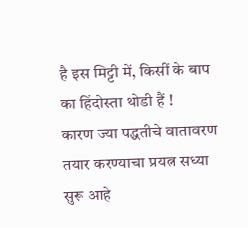है इस मिट्टी में, किसीं के बाप का हिंदोस्ता थोडी हैं !
कारण ज्या पद्धतीचे वातावरण तयार करण्याचा प्रयत्न सध्या सुरू आहे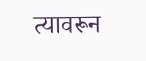त्यावरून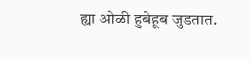ह्या ओळी हुबेहूब जुडतात.